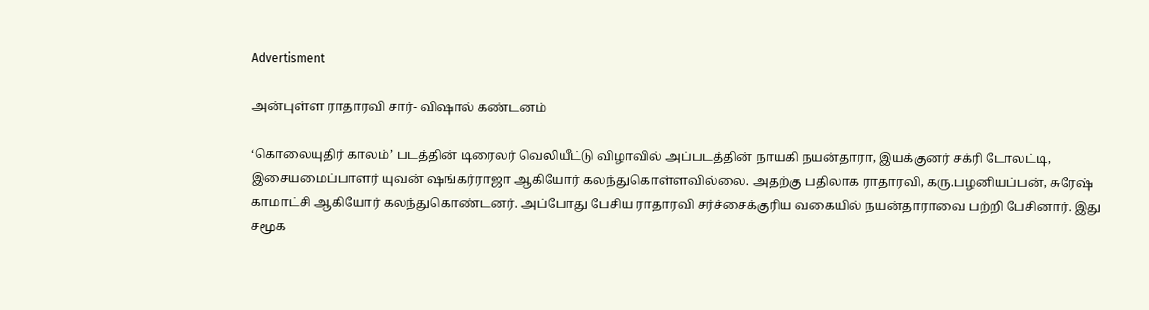Advertisment

அன்புள்ள ராதாரவி சார்- விஷால் கண்டனம்

‘கொலையுதிர் காலம்’ படத்தின் டிரைலர் வெலியீட்டு விழாவில் அப்படத்தின் நாயகி நயன்தாரா, இயக்குனர் சக்ரி டோலட்டி, இசையமைப்பாளர் யுவன் ஷங்கர்ராஜா ஆகியோர் கலந்துகொள்ளவில்லை. அதற்கு பதிலாக ராதாரவி, கரு.பழனியப்பன், சுரேஷ் காமாட்சி ஆகியோர் கலந்துகொண்டனர். அப்போது பேசிய ராதாரவி சர்ச்சைக்குரிய வகையில் நயன்தாராவை பற்றி பேசினார். இது சமூக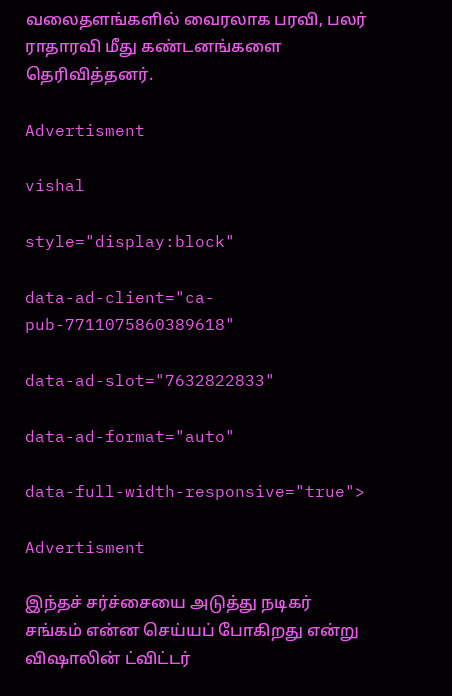வலைதளங்களில் வைரலாக பரவி, பலர் ராதாரவி மீது கண்டனங்களை தெரிவித்தனர்.

Advertisment

vishal

style="display:block"

data-ad-client="ca-pub-7711075860389618"

data-ad-slot="7632822833"

data-ad-format="auto"

data-full-width-responsive="true">

Advertisment

இந்தச் சர்ச்சையை அடுத்து நடிகர் சங்கம் என்ன செய்யப் போகிறது என்று விஷாலின் ட்விட்டர்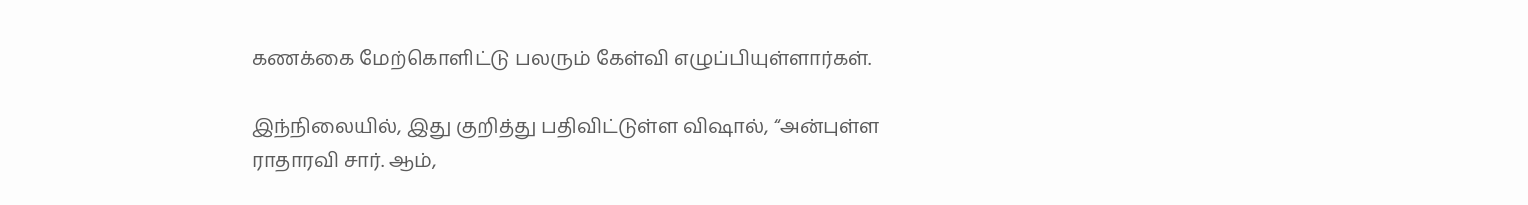கணக்கை மேற்கொளிட்டு பலரும் கேள்வி எழுப்பியுள்ளார்கள்.

இந்நிலையில், இது குறித்து பதிவிட்டுள்ள விஷால், “அன்புள்ள ராதாரவி சார். ஆம்,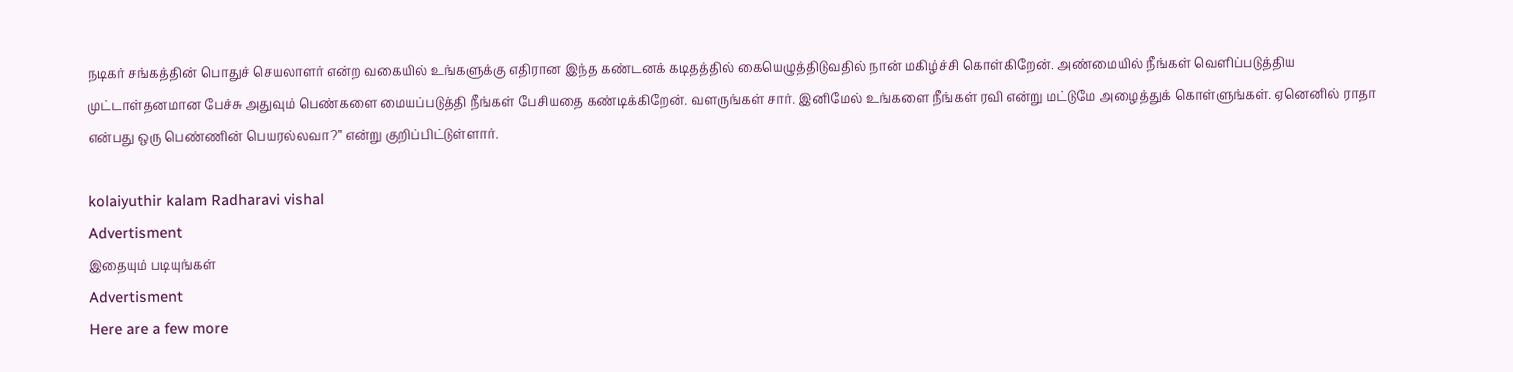நடிகர் சங்கத்தின் பொதுச் செயலாளர் என்ற வகையில் உங்களுக்கு எதிரான இந்த கண்டனக் கடிதத்தில் கையெழுத்திடுவதில் நான் மகிழ்ச்சி கொள்கிறேன். அண்மையில் நீங்கள் வெளிப்படுத்திய முட்டாள்தனமான பேச்சு அதுவும் பெண்களை மையப்படுத்தி நீங்கள் பேசியதை கண்டிக்கிறேன். வளருங்கள் சார். இனிமேல் உங்களை நீங்கள் ரவி என்று மட்டுமே அழைத்துக் கொள்ளுங்கள். ஏனெனில் ராதா என்பது ஒரு பெண்ணின் பெயரல்லவா?” என்று குறிப்பிட்டுள்ளார்.

kolaiyuthir kalam Radharavi vishal
Advertisment
இதையும் படியுங்கள்
Advertisment
Here are a few more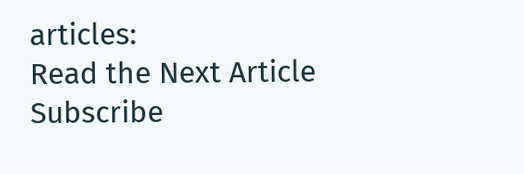articles:
Read the Next Article
Subscribe